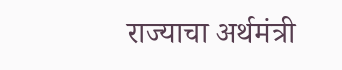राज्याचा अर्थमंत्री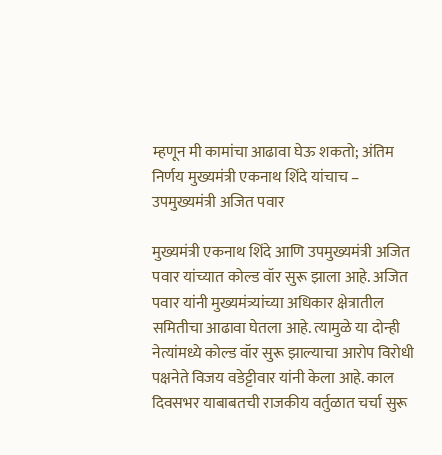म्हणून मी कामांचा आढावा घेऊ शकतो; अंतिम निर्णय मुख्यमंत्री एकनाथ शिंदे यांचाच – उपमुख्यमंत्री अजित पवार

मुख्यमंत्री एकनाथ शिंदे आणि उपमुख्यमंत्री अजित पवार यांच्यात कोल्ड वॉर सुरू झाला आहे. अजित पवार यांनी मुख्यमंत्र्यांच्या अधिकार क्षेत्रातील समितीचा आढावा घेतला आहे. त्यामुळे या दोन्ही नेत्यांमध्ये कोल्ड वॉर सुरू झाल्याचा आरोप विरोधी पक्षनेते विजय वडेट्टीवार यांनी केला आहे. काल दिवसभर याबाबतची राजकीय वर्तुळात चर्चा सुरू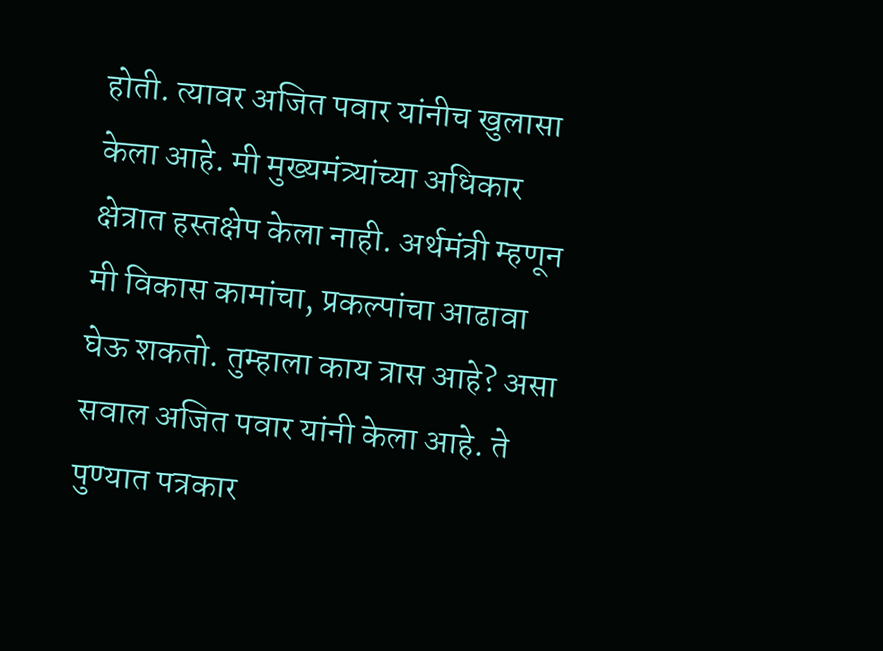होती. त्यावर अजित पवार यांनीच खुलासा केला आहे. मी मुख्यमंत्र्यांच्या अधिकार क्षेत्रात हस्तक्षेप केला नाही. अर्थमंत्री म्हणून मी विकास कामांचा, प्रकल्पांचा आढावा घेऊ शकतो. तुम्हाला काय त्रास आहे? असा सवाल अजित पवार यांनी केला आहे. ते पुण्यात पत्रकार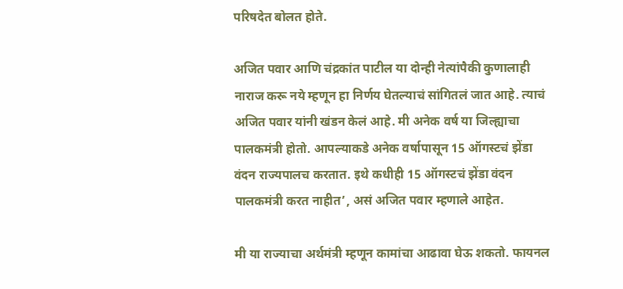परिषदेत बोलत होते.

अजित पवार आणि चंद्रकांत पाटील या दोन्ही नेत्यांपैकी कुणालाही नाराज करू नये म्हणून हा निर्णय घेतल्याचं सांगितलं जात आहे. त्याचं अजित पवार यांनी खंडन केलं आहे. मी अनेक वर्ष या जिल्ह्याचा पालकमंत्री होतो. आपल्याकडे अनेक वर्षापासून 15 ऑगस्टचं झेंडा वंदन राज्यपालच करतात. इथे कधीही 15 ऑगस्टचं झेंडा वंदन पालकमंत्री करत नाहीत’, असं अजित पवार म्हणाले आहेत.

मी या राज्याचा अर्थमंत्री म्हणून कामांचा आढावा घेऊ शकतो. फायनल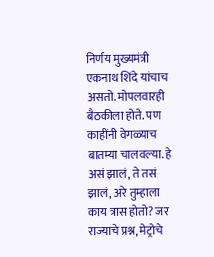निर्णय मुख्यमंत्री एकनाथ शिंदे यांचाच असतो. मोपलवारही बैठकीला होते. पण काहींनी वेगळ्याच बातम्या चालवल्या. हे असं झालं, ते तसं झालं, अरे तुम्हाला काय त्रास होतो? जर राज्याचे प्रश्न, मेट्रोचे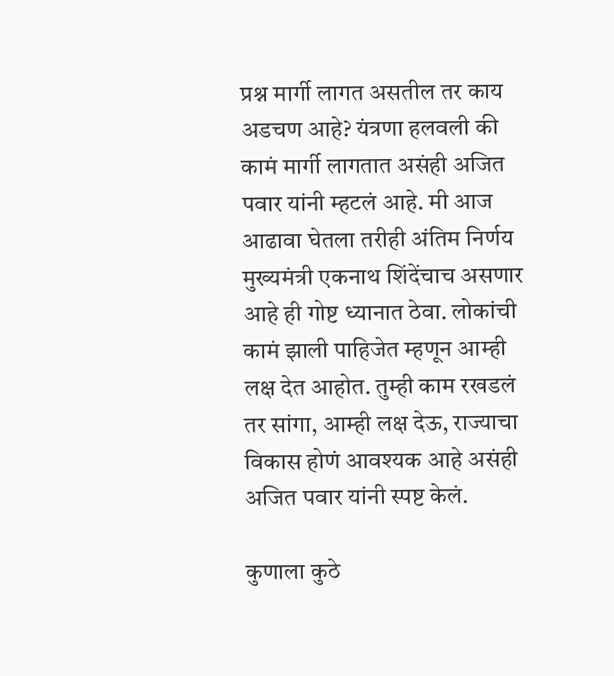प्रश्न मार्गी लागत असतील तर काय अडचण आहे? यंत्रणा हलवली की कामं मार्गी लागतात असंही अजित पवार यांनी म्हटलं आहे. मी आज आढावा घेतला तरीही अंतिम निर्णय मुख्यमंत्री एकनाथ शिंदेंचाच असणार आहे ही गोष्ट ध्यानात ठेवा. लोकांची कामं झाली पाहिजेत म्हणून आम्ही लक्ष देत आहोत. तुम्ही काम रखडलं तर सांगा, आम्ही लक्ष देऊ, राज्याचा विकास होणं आवश्यक आहे असंही अजित पवार यांनी स्पष्ट केलं.

कुणाला कुठे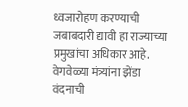ध्वजारोहण करण्याची जबाबदारी द्यावी हा राज्याच्या प्रमुखांचा अधिकार आहे. वेगवेळ्या मंत्र्यांना झेंडा वंदनाची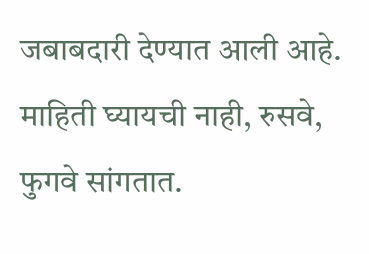जबाबदारी देण्यात आली आहे. माहिती घ्यायची नाही, रुसवे, फुगवे सांगतात.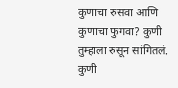कुणाचा रुसवा आणि कुणाचा फुगवा? कुणी तुम्हाला रुसून सांगितलं. कुणी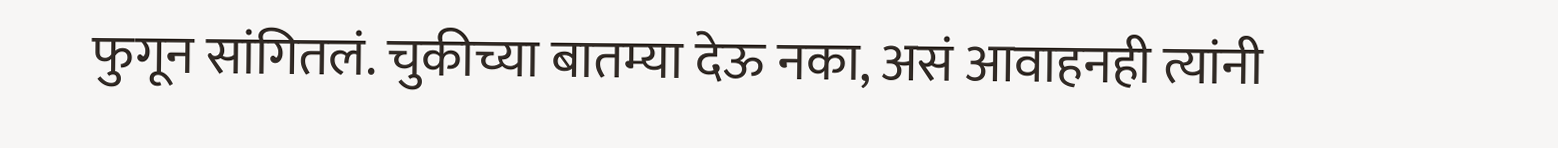फुगून सांगितलं. चुकीच्या बातम्या देऊ नका, असं आवाहनही त्यांनी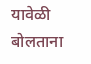यावेळी बोलताना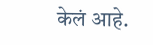केलं आहे.